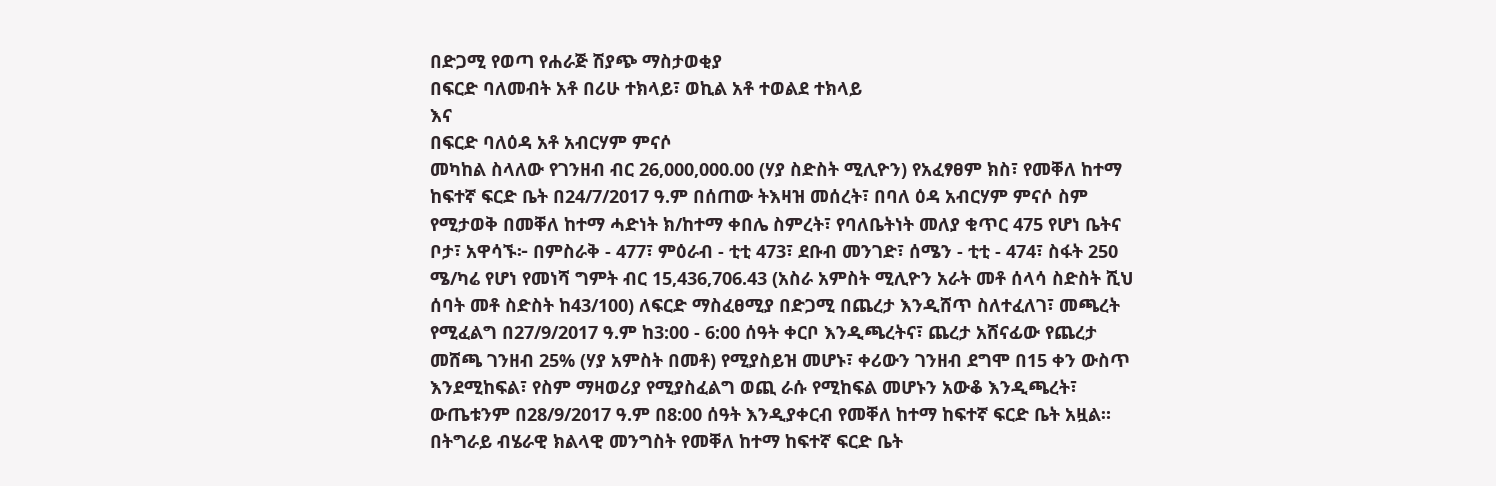በድጋሚ የወጣ የሐራጅ ሽያጭ ማስታወቂያ
በፍርድ ባለመብት አቶ በሪሁ ተክላይ፣ ወኪል አቶ ተወልደ ተክላይ
እና
በፍርድ ባለዕዳ አቶ አብርሃም ምናሶ
መካከል ስላለው የገንዘብ ብር 26,000,000.00 (ሃያ ስድስት ሚሊዮን) የአፈፃፀም ክስ፣ የመቐለ ከተማ ከፍተኛ ፍርድ ቤት በ24/7/2017 ዓ.ም በሰጠው ትእዛዝ መሰረት፣ በባለ ዕዳ አብርሃም ምናሶ ስም የሚታወቅ በመቐለ ከተማ ሓድነት ክ/ከተማ ቀበሌ ስምረት፣ የባለቤትነት መለያ ቁጥር 475 የሆነ ቤትና ቦታ፣ አዋሳኙ፦ በምስራቅ - 477፣ ምዕራብ - ቲቲ 473፣ ደቡብ መንገድ፣ ሰሜን - ቲቲ - 474፣ ስፋት 250 ሜ/ካሬ የሆነ የመነሻ ግምት ብር 15,436,706.43 (አስራ አምስት ሚሊዮን አራት መቶ ሰላሳ ስድስት ሺህ ሰባት መቶ ስድስት ከ43/100) ለፍርድ ማስፈፀሚያ በድጋሚ በጨረታ እንዲሸጥ ስለተፈለገ፣ መጫረት የሚፈልግ በ27/9/2017 ዓ.ም ከ3:00 - 6:00 ሰዓት ቀርቦ እንዲጫረትና፣ ጨረታ አሸናፊው የጨረታ መሸጫ ገንዘብ 25% (ሃያ አምስት በመቶ) የሚያስይዝ መሆኑ፣ ቀሪውን ገንዘብ ደግሞ በ15 ቀን ውስጥ እንደሚከፍል፣ የስም ማዛወሪያ የሚያስፈልግ ወጪ ራሱ የሚከፍል መሆኑን አውቆ እንዲጫረት፣ ውጤቱንም በ28/9/2017 ዓ.ም በ8:00 ሰዓት እንዲያቀርብ የመቐለ ከተማ ከፍተኛ ፍርድ ቤት አዟል።
በትግራይ ብሄራዊ ክልላዊ መንግስት የመቐለ ከተማ ከፍተኛ ፍርድ ቤት